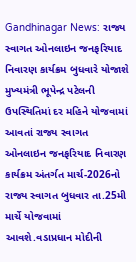Gandhinagar News: રાજ્ય સ્વાગત ઓનલાઇન જનફરિયાદ નિવારણ કાર્યક્રમ બુધવારે યોજાશે
મુખ્યમંત્રી ભૂપેન્દ્ર પટેલની ઉપસ્થિતિમાં દર મહિને યોજવામાં આવતાં રાજ્ય સ્વાગત ઓનલાઇન જનફરિયાદ નિવારણ કાર્યક્રમ અંતર્ગત માર્ચ-2026નો રાજ્ય સ્વાગત બુધવાર તા.25મી માર્ચે યોજવામાં આવશે.વડાપ્રધાન મોદીની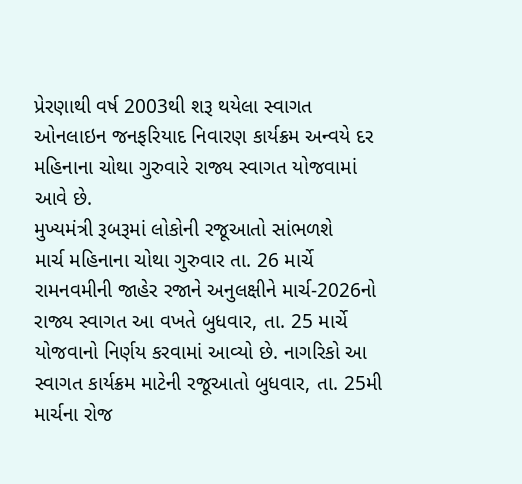પ્રેરણાથી વર્ષ 2003થી શરૂ થયેલા સ્વાગત ઓનલાઇન જનફરિયાદ નિવારણ કાર્યક્રમ અન્વયે દર મહિનાના ચોથા ગુરુવારે રાજ્ય સ્વાગત યોજવામાં આવે છે.
મુખ્યમંત્રી રૂબરૂમાં લોકોની રજૂઆતો સાંભળશે
માર્ચ મહિનાના ચોથા ગુરુવાર તા. 26 માર્ચે રામનવમીની જાહેર રજાને અનુલક્ષીને માર્ચ-2026નો રાજ્ય સ્વાગત આ વખતે બુધવાર, તા. 25 માર્ચે યોજવાનો નિર્ણય કરવામાં આવ્યો છે. નાગરિકો આ સ્વાગત કાર્યક્રમ માટેની રજૂઆતો બુધવાર, તા. 25મી માર્ચના રોજ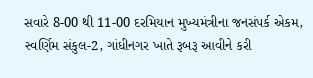સવારે 8-00 થી 11-00 દરમિયાન મુખ્યમંત્રીના જનસંપર્ક એકમ, સ્વર્ણિમ સંકુલ-2, ગાંધીનગર ખાતે રૂબરૂ આવીને કરી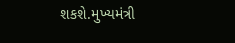શકશે.મુખ્યમંત્રી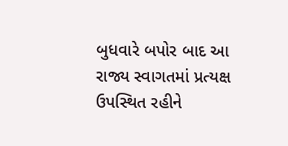બુધવારે બપોર બાદ આ રાજ્ય સ્વાગતમાં પ્રત્યક્ષ ઉપસ્થિત રહીને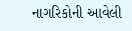નાગરિકોની આવેલી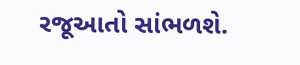રજૂઆતો સાંભળશે.